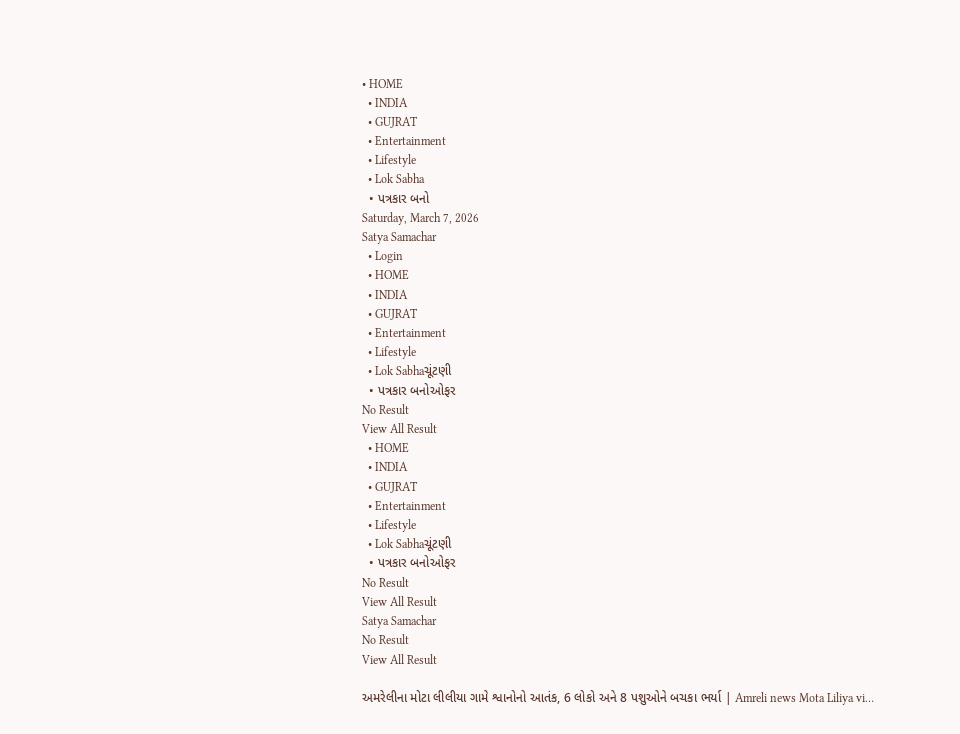• HOME
  • INDIA
  • GUJRAT
  • Entertainment
  • Lifestyle
  • Lok Sabha
  • પત્રકાર બનો
Saturday, March 7, 2026
Satya Samachar
  • Login
  • HOME
  • INDIA
  • GUJRAT
  • Entertainment
  • Lifestyle
  • Lok Sabhaચૂંટણી
  • પત્રકાર બનોઓફર
No Result
View All Result
  • HOME
  • INDIA
  • GUJRAT
  • Entertainment
  • Lifestyle
  • Lok Sabhaચૂંટણી
  • પત્રકાર બનોઓફર
No Result
View All Result
Satya Samachar
No Result
View All Result

અમરેલીના મોટા લીલીયા ગામે શ્વાનોનો આતંક, 6 લોકો અને 8 પશુઓને બચકા ભર્યા | Amreli news Mota Liliya vi…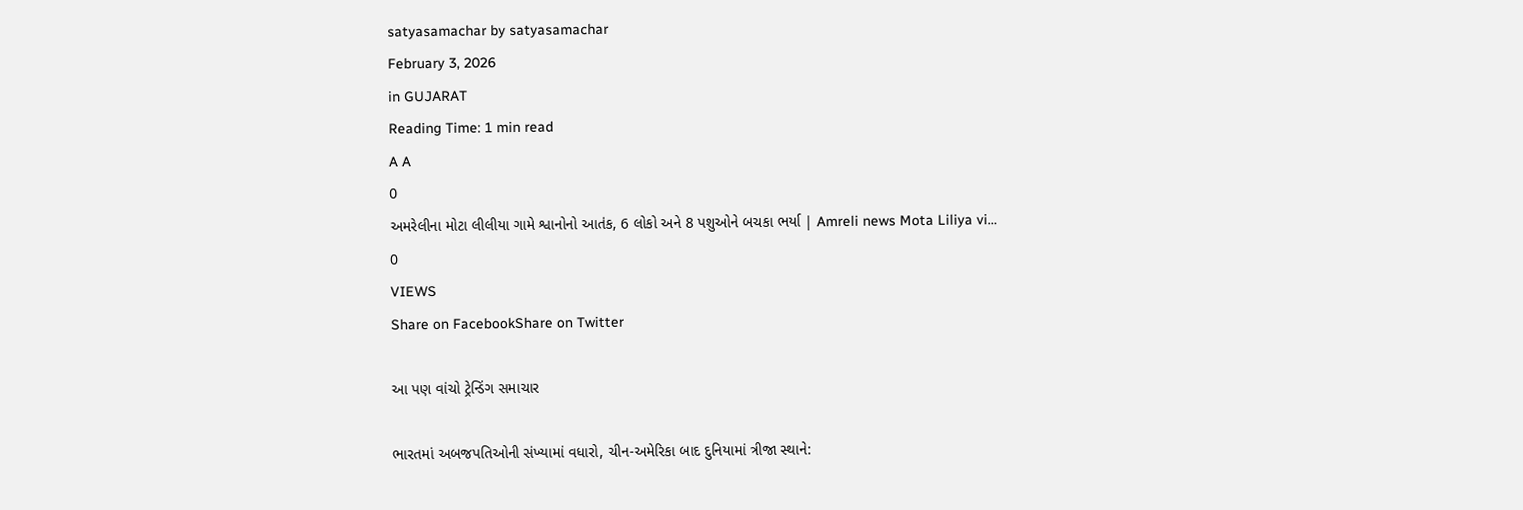satyasamachar by satyasamachar
February 3, 2026
in GUJARAT
Reading Time: 1 min read
A A
0
અમરેલીના મોટા લીલીયા ગામે શ્વાનોનો આતંક, 6 લોકો અને 8 પશુઓને બચકા ભર્યા | Amreli news Mota Liliya vi…
0
VIEWS
Share on FacebookShare on Twitter

આ પણ વાંચો ટ્રેન્ડિંગ સમાચાર

ભારતમાં અબજપતિઓની સંખ્યામાં વધારો, ચીન-અમેરિકા બાદ દુનિયામાં ત્રીજા સ્થાને: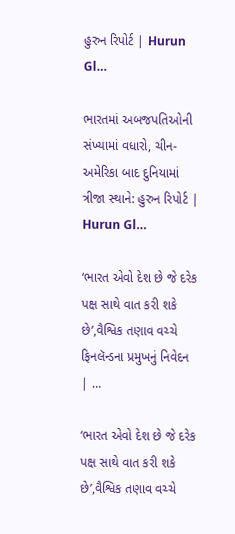હુરુન રિપોર્ટ | Hurun Gl…

ભારતમાં અબજપતિઓની સંખ્યામાં વધારો, ચીન-અમેરિકા બાદ દુનિયામાં ત્રીજા સ્થાને: હુરુન રિપોર્ટ | Hurun Gl…

‘ભારત એવો દેશ છે જે દરેક પક્ષ સાથે વાત કરી શકે છે’,વૈશ્વિક તણાવ વચ્ચે ફિનલૅન્ડના પ્રમુખનું નિવેદન | …

‘ભારત એવો દેશ છે જે દરેક પક્ષ સાથે વાત કરી શકે છે’,વૈશ્વિક તણાવ વચ્ચે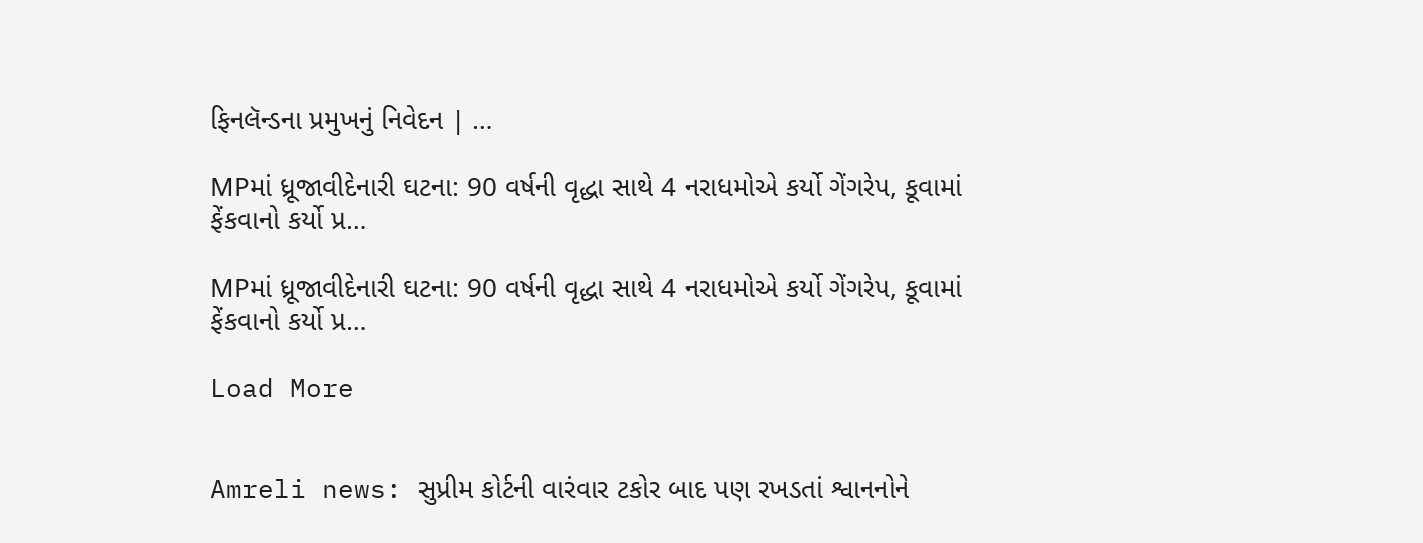ફિનલૅન્ડના પ્રમુખનું નિવેદન | …

MPમાં ધ્રૂજાવીદેનારી ઘટના: 90 વર્ષની વૃદ્ધા સાથે 4 નરાધમોએ કર્યો ગેંગરેપ, કૂવામાં ફેંકવાનો કર્યો પ્ર…

MPમાં ધ્રૂજાવીદેનારી ઘટના: 90 વર્ષની વૃદ્ધા સાથે 4 નરાધમોએ કર્યો ગેંગરેપ, કૂવામાં ફેંકવાનો કર્યો પ્ર…

Load More


Amreli news: સુપ્રીમ કોર્ટની વારંવાર ટકોર બાદ પણ રખડતાં શ્વાનનોને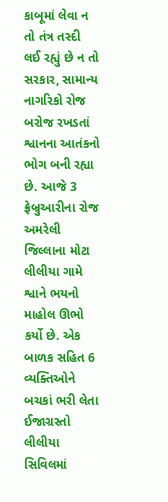કાબૂમાં લેવા ન તો તંત્ર તસ્દી લઈ રહ્યું છે ન તો સરકાર, સામાન્ય નાગરિકો રોજ બરોજ રખડતાં શ્વાનના આતંકનો ભોગ બની રહ્યા છે. આજે 3 ફ્રેબ્રુઆરીના રોજ અમરેલી જિલ્લાના મોટા લીલીયા ગામે શ્વાને ભયનો માહોલ ઊભો કર્યો છે. એક બાળક સહિત 6 વ્યક્તિઓને બચકાં ભરી લેતા ઈજાગ્રસ્તો લીલીયા સિવિલમાં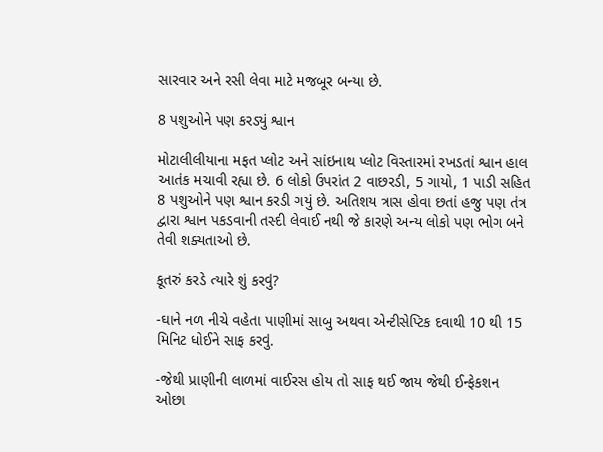સારવાર અને રસી લેવા માટે મજબૂર બન્યા છે.

8 પશુઓને પણ કરડ્યું શ્વાન

મોટાલીલીયાના મફત પ્લોટ અને સાંઇનાથ પ્લોટ વિસ્તારમાં રખડતાં શ્વાન હાલ આતંક મચાવી રહ્યા છે. 6 લોકો ઉપરાંત 2 વાછરડી, 5 ગાયો, 1 પાડી સહિત 8 પશુઓને પણ શ્વાન કરડી ગયું છે. અતિશય ત્રાસ હોવા છતાં હજુ પણ તંત્ર દ્વારા શ્વાન પકડવાની તસ્દી લેવાઈ નથી જે કારણે અન્ય લોકો પણ ભોગ બને તેવી શક્યતાઓ છે.

કૂતરું કરડે ત્યારે શું કરવું?

-ઘાને નળ નીચે વહેતા પાણીમાં સાબુ અથવા એન્ટીસેપ્ટિક દવાથી 10 થી 15 મિનિટ ધોઈને સાફ કરવું.

-જેથી પ્રાણીની લાળમાં વાઈરસ હોય તો સાફ થઈ જાય જેથી ઈન્ફેકશન ઓછા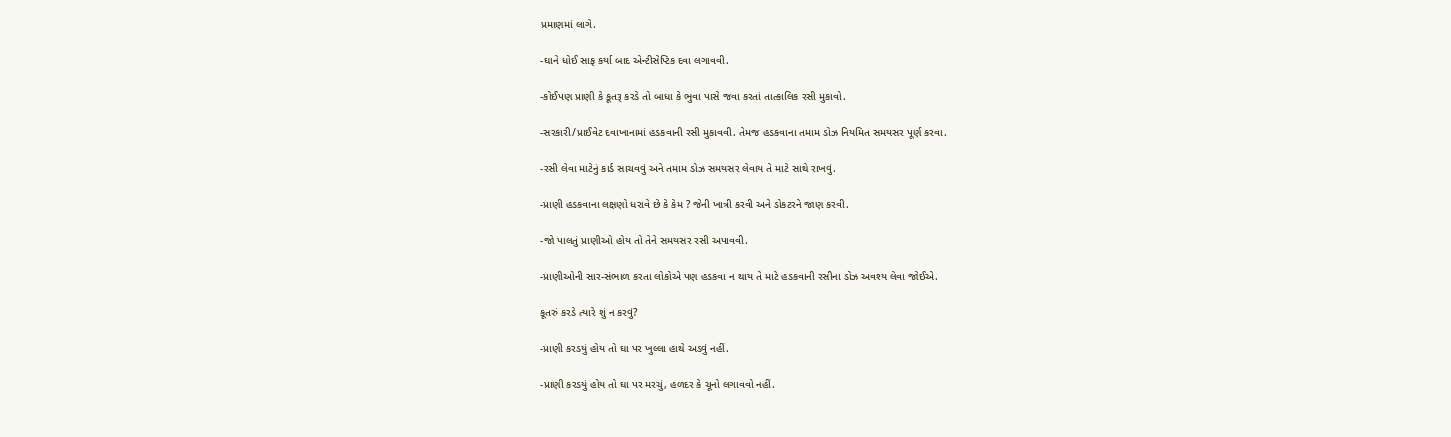પ્રમાણમાં લાગે.

-ઘાને ધોઈ સાફ કર્યા બાદ એન્ટીસેપ્ટિક દવા લગાવવી.

-કોઈપણ પ્રાણી કે કૂતરૂ કરડે તો બાધા કે ભુવા પાસે જવા કરતાં તાત્કાલિક રસી મુકાવો.

-સરકારી/પ્રાઈવેટ દવાખાનામાં હડકવાની રસી મુકાવવી. તેમજ હડકવાના તમામ ડોઝ નિયમિત સમયસર પૂર્ણ કરવા.

-રસી લેવા માટેનું કાર્ડ સાચવવું અને તમામ ડોઝ સમયસર લેવાય તે માટે સાથે રાખવું.

-પ્રાણી હડકવાના લક્ષણો ધરાવે છે કે કેમ ? જેની ખાત્રી કરવી અને ડોકટરને જાણ કરવી.

-જો પાલતું પ્રાણીઓ હોય તો તેને સમયસર રસી અપાવવી.

-પ્રાણીઓની સાર-સંભાળ કરતા લોકોએ પણ હડકવા ન થાય તે માટે હડકવાની રસીના ડોઝ અવશ્ય લેવા જોઈએ.

કૂતરું કરડે ત્યારે શું ન કરવું?

-પ્રાણી કરડયું હોય તો ઘા પર ખુલ્લા હાથે અડવું નહીં.

-પ્રાણી કરડયું હોય તો ઘા પર મરચું, હળદર કે ચૂનો લગાવવો નહીં.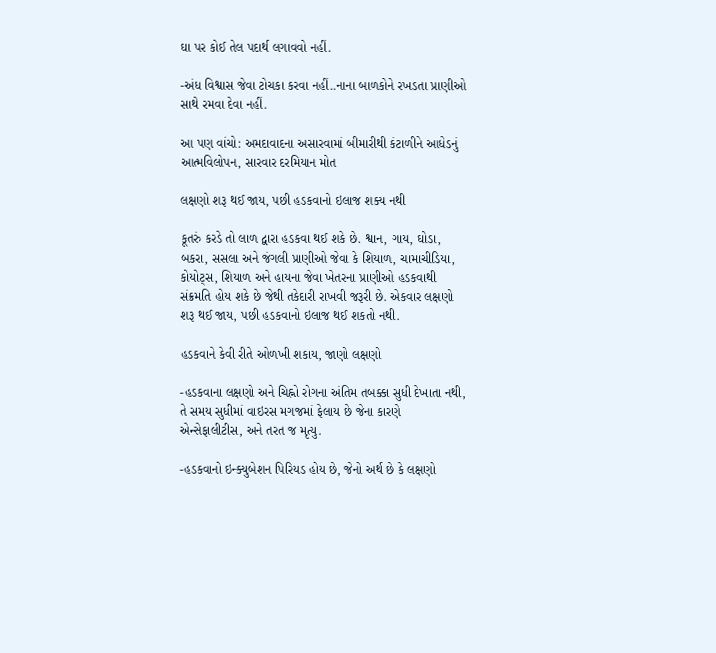ઘા પર કોઈ તેલ પદાર્થ લગાવવો નહીં.

-અંધ વિશ્વાસ જેવા ટોચકા કરવા નહીં..નાના બાળકોને રખડતા પ્રાણીઓ સાથે રમવા દેવા નહીં.

આ પણ વાંચો: અમદાવાદના અસારવામાં બીમારીથી કંટાળીને આધેડનું આત્મવિલોપન, સારવાર દરમિયાન મોત

લક્ષણો શરૂ થઈ જાય, પછી હડકવાનો ઇલાજ શક્ય નથી

કૂતરું કરડે તો લાળ દ્વારા હડકવા થઈ શકે છે. શ્વાન, ગાય, ઘોડા, બકરા, સસલા અને જંગલી પ્રાણીઓ જેવા કે શિયાળ, ચામાચીડિયા, કોયોટ્સ, શિયાળ અને હાયના જેવા ખેતરના પ્રાણીઓ હડકવાથી સંક્રમતિ હોય શકે છે જેથી તકેદારી રાખવી જરૂરી છે. એકવાર લક્ષણો શરૂ થઈ જાય, પછી હડકવાનો ઇલાજ થઈ શકતો નથી.

હડકવાને કેવી રીતે ઓળખી શકાય, જાણો લક્ષણો

-હડકવાના લક્ષણો અને ચિહ્નો રોગના અંતિમ તબક્કા સુધી દેખાતા નથી, તે સમય સુધીમાં વાઇરસ મગજમાં ફેલાય છે જેના કારણે એન્સેફાલીટીસ, અને તરત જ મૃત્યુ.

-હડકવાનો ઇન્ક્યુબેશન પિરિયડ હોય છે, જેનો અર્થ છે કે લક્ષણો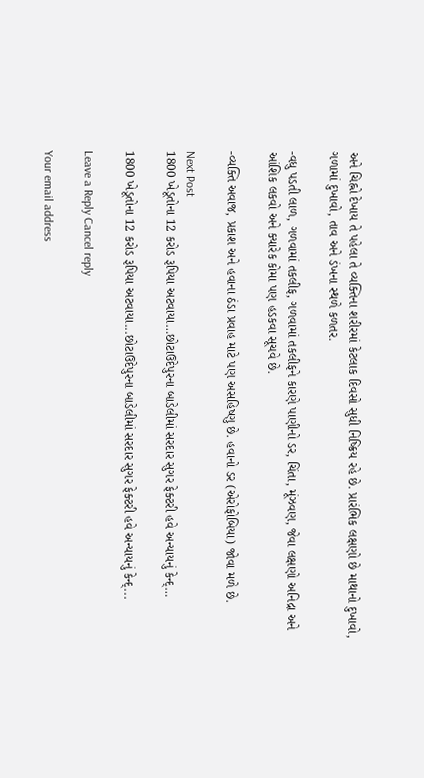અને ચિહ્નો દેખાય તે પહેલા તે વ્યક્તિના શરીરમાં કેટલાક દિવસો સુધી નિષ્ક્રિય રહે છે. પ્રારંભિક લક્ષણો છે માથાનો દુખાવો, ગળામાં દુખાવો, તાવ અને ડંખના સ્થળે કળતર.

-વધુ પડતી લાળ, ગળવામાં તકલીફ, ગળવામાં તકલીફને કારણે પાણીનો ડર, ચિંતા, મૂંઝવણ, જેવા લક્ષણો અનિદ્રા અને આંશિક લકવો અને ક્યારેક કોમા પણ હડકવા સૂચવે છે.

-વ્યક્તિ અવાજ, પ્રકાશ અને હવાના ઠંડા પ્રવાહ માટે પણ અસહિષ્ણુ છે. હવાનો ડર (એરોફોબિયા) જોવા મળે છે.

Next Post
1800 ખેડૂતોના 12 કરોડ રૂપિયા અટવાયા…છોટાઉદેપુરના બાડેલીમાં સરદાર સુગર ફેક્ટરી હવે અન્યાયનું કેન્દ્…

1800 ખેડૂતોના 12 કરોડ રૂપિયા અટવાયા...છોટાઉદેપુરના બાડેલીમાં સરદાર સુગર ફેક્ટરી હવે અન્યાયનું કેન્દ્...

Leave a Reply Cancel reply

Your email address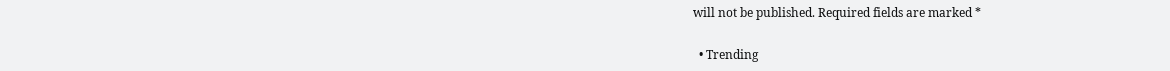will not be published. Required fields are marked *

  • Trending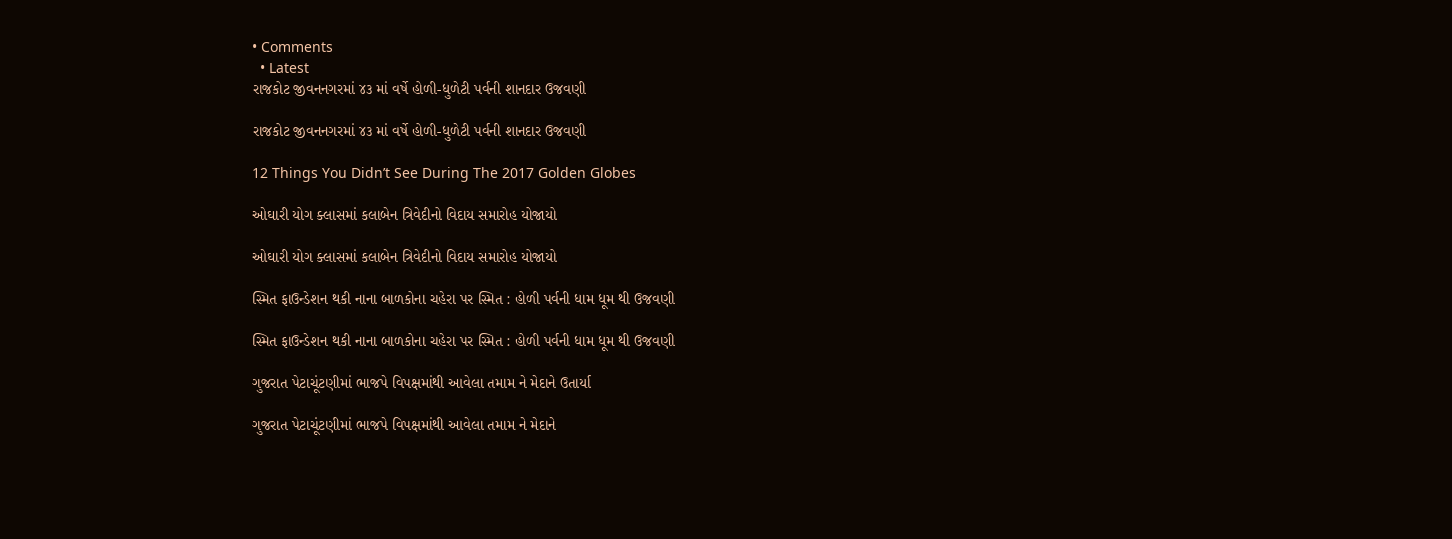• Comments
  • Latest
રાજકોટ જીવનનગરમાં ૪૩ માં વર્ષે હોળી-ધુળેટી પર્વની શાનદાર ઉજવણી

રાજકોટ જીવનનગરમાં ૪૩ માં વર્ષે હોળી-ધુળેટી પર્વની શાનદાર ઉજવણી

12 Things You Didn’t See During The 2017 Golden Globes

ઓઘારી યોગ ક્લાસમાં કલાબેન ત્રિવેદીનો વિદાય સમારોહ યોજાયો

ઓઘારી યોગ ક્લાસમાં કલાબેન ત્રિવેદીનો વિદાય સમારોહ યોજાયો

સ્મિત ફાઉન્ડેશન થકી નાના બાળકોના ચહેરા પર સ્મિત : હોળી પર્વની ધામ ધૂમ થી ઉજવણી

સ્મિત ફાઉન્ડેશન થકી નાના બાળકોના ચહેરા પર સ્મિત : હોળી પર્વની ધામ ધૂમ થી ઉજવણી

ગુજરાત પેટાચૂંટણીમાં ભાજપે વિપક્ષમાંથી આવેલા તમામ ને મેદાને ઉતાર્યા

ગુજરાત પેટાચૂંટણીમાં ભાજપે વિપક્ષમાંથી આવેલા તમામ ને મેદાને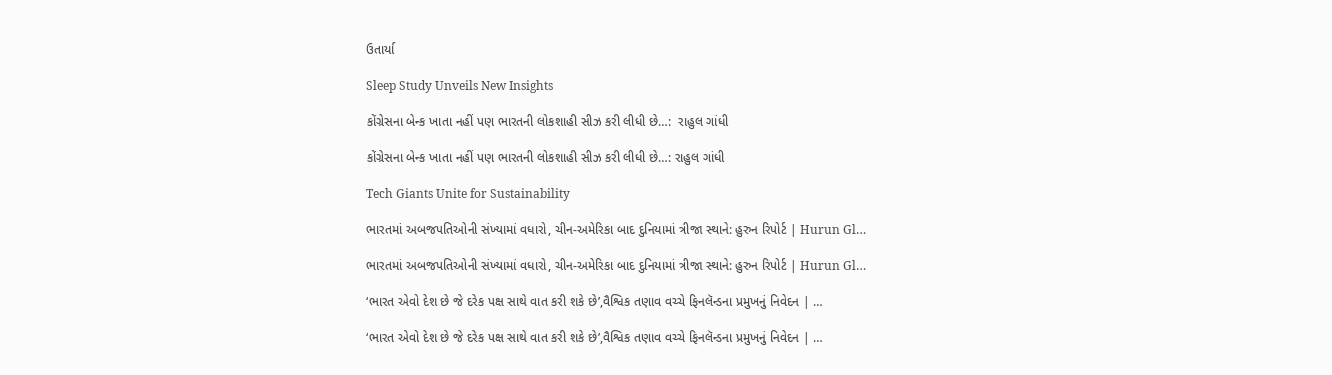ઉતાર્યા

Sleep Study Unveils New Insights

કોંગ્રેસના બેન્ક ખાતા નહીં પણ ભારતની લોકશાહી સીઝ કરી લીધી છે…:  રાહુલ ગાંધી

કોંગ્રેસના બેન્ક ખાતા નહીં પણ ભારતની લોકશાહી સીઝ કરી લીધી છે…: રાહુલ ગાંધી

Tech Giants Unite for Sustainability

ભારતમાં અબજપતિઓની સંખ્યામાં વધારો, ચીન-અમેરિકા બાદ દુનિયામાં ત્રીજા સ્થાને: હુરુન રિપોર્ટ | Hurun Gl…

ભારતમાં અબજપતિઓની સંખ્યામાં વધારો, ચીન-અમેરિકા બાદ દુનિયામાં ત્રીજા સ્થાને: હુરુન રિપોર્ટ | Hurun Gl…

‘ભારત એવો દેશ છે જે દરેક પક્ષ સાથે વાત કરી શકે છે’,વૈશ્વિક તણાવ વચ્ચે ફિનલૅન્ડના પ્રમુખનું નિવેદન | …

‘ભારત એવો દેશ છે જે દરેક પક્ષ સાથે વાત કરી શકે છે’,વૈશ્વિક તણાવ વચ્ચે ફિનલૅન્ડના પ્રમુખનું નિવેદન | …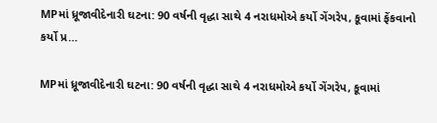MPમાં ધ્રૂજાવીદેનારી ઘટના: 90 વર્ષની વૃદ્ધા સાથે 4 નરાધમોએ કર્યો ગેંગરેપ, કૂવામાં ફેંકવાનો કર્યો પ્ર…

MPમાં ધ્રૂજાવીદેનારી ઘટના: 90 વર્ષની વૃદ્ધા સાથે 4 નરાધમોએ કર્યો ગેંગરેપ, કૂવામાં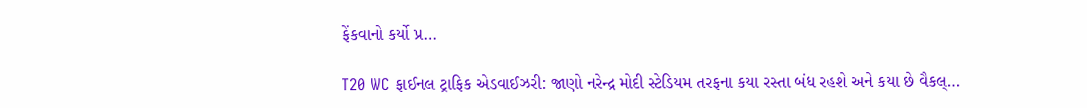ફેંકવાનો કર્યો પ્ર…

T20 WC ફાઈનલ ટ્રાફિક એડવાઈઝરી: જાણો નરેન્દ્ર મોદી સ્ટેડિયમ તરફના કયા રસ્તા બંધ રહશે અને કયા છે વૈકલ્…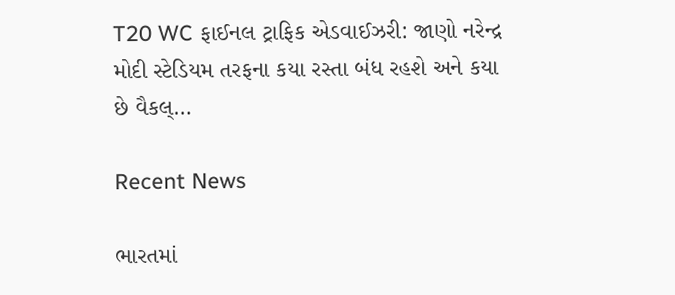T20 WC ફાઈનલ ટ્રાફિક એડવાઈઝરી: જાણો નરેન્દ્ર મોદી સ્ટેડિયમ તરફના કયા રસ્તા બંધ રહશે અને કયા છે વૈકલ્…

Recent News

ભારતમાં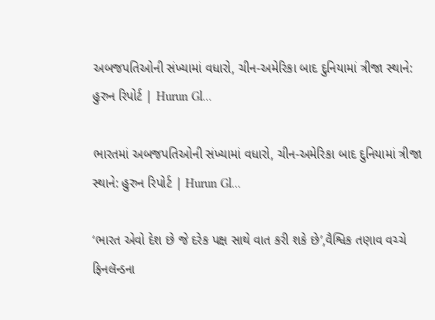અબજપતિઓની સંખ્યામાં વધારો, ચીન-અમેરિકા બાદ દુનિયામાં ત્રીજા સ્થાને: હુરુન રિપોર્ટ | Hurun Gl…

ભારતમાં અબજપતિઓની સંખ્યામાં વધારો, ચીન-અમેરિકા બાદ દુનિયામાં ત્રીજા સ્થાને: હુરુન રિપોર્ટ | Hurun Gl…

‘ભારત એવો દેશ છે જે દરેક પક્ષ સાથે વાત કરી શકે છે’,વૈશ્વિક તણાવ વચ્ચે ફિનલૅન્ડના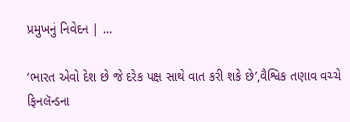પ્રમુખનું નિવેદન | …

‘ભારત એવો દેશ છે જે દરેક પક્ષ સાથે વાત કરી શકે છે’,વૈશ્વિક તણાવ વચ્ચે ફિનલૅન્ડના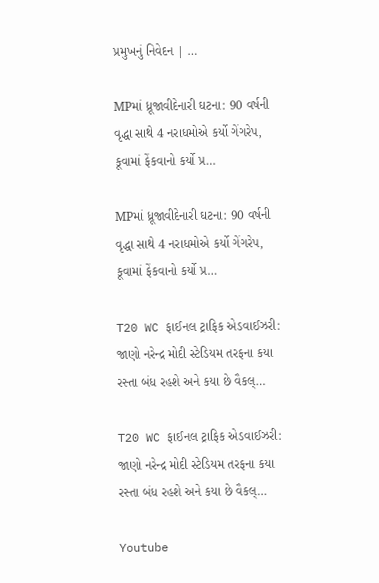પ્રમુખનું નિવેદન | …

MPમાં ધ્રૂજાવીદેનારી ઘટના: 90 વર્ષની વૃદ્ધા સાથે 4 નરાધમોએ કર્યો ગેંગરેપ, કૂવામાં ફેંકવાનો કર્યો પ્ર…

MPમાં ધ્રૂજાવીદેનારી ઘટના: 90 વર્ષની વૃદ્ધા સાથે 4 નરાધમોએ કર્યો ગેંગરેપ, કૂવામાં ફેંકવાનો કર્યો પ્ર…

T20 WC ફાઈનલ ટ્રાફિક એડવાઈઝરી: જાણો નરેન્દ્ર મોદી સ્ટેડિયમ તરફના કયા રસ્તા બંધ રહશે અને કયા છે વૈકલ્…

T20 WC ફાઈનલ ટ્રાફિક એડવાઈઝરી: જાણો નરેન્દ્ર મોદી સ્ટેડિયમ તરફના કયા રસ્તા બંધ રહશે અને કયા છે વૈકલ્…

Youtube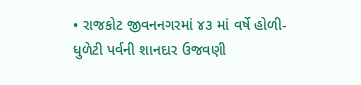• રાજકોટ જીવનનગરમાં ૪૩ માં વર્ષે હોળી-ધુળેટી પર્વની શાનદાર ઉજવણી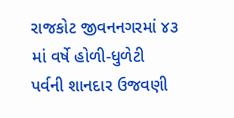રાજકોટ જીવનનગરમાં ૪૩ માં વર્ષે હોળી-ધુળેટી પર્વની શાનદાર ઉજવણી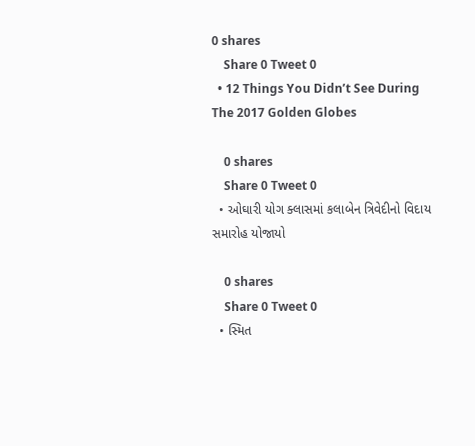0 shares
    Share 0 Tweet 0
  • 12 Things You Didn’t See During The 2017 Golden Globes

    0 shares
    Share 0 Tweet 0
  • ઓઘારી યોગ ક્લાસમાં કલાબેન ત્રિવેદીનો વિદાય સમારોહ યોજાયો

    0 shares
    Share 0 Tweet 0
  • સ્મિત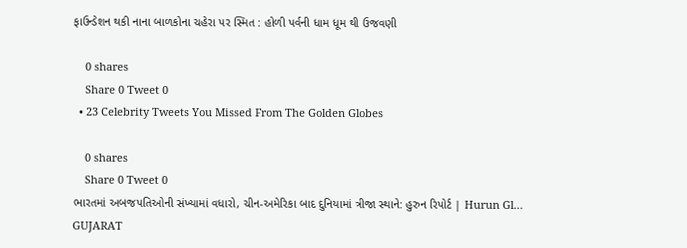ફાઉન્ડેશન થકી નાના બાળકોના ચહેરા પર સ્મિત : હોળી પર્વની ધામ ધૂમ થી ઉજવણી

    0 shares
    Share 0 Tweet 0
  • 23 Celebrity Tweets You Missed From The Golden Globes

    0 shares
    Share 0 Tweet 0
ભારતમાં અબજપતિઓની સંખ્યામાં વધારો, ચીન-અમેરિકા બાદ દુનિયામાં ત્રીજા સ્થાને: હુરુન રિપોર્ટ | Hurun Gl…
GUJARAT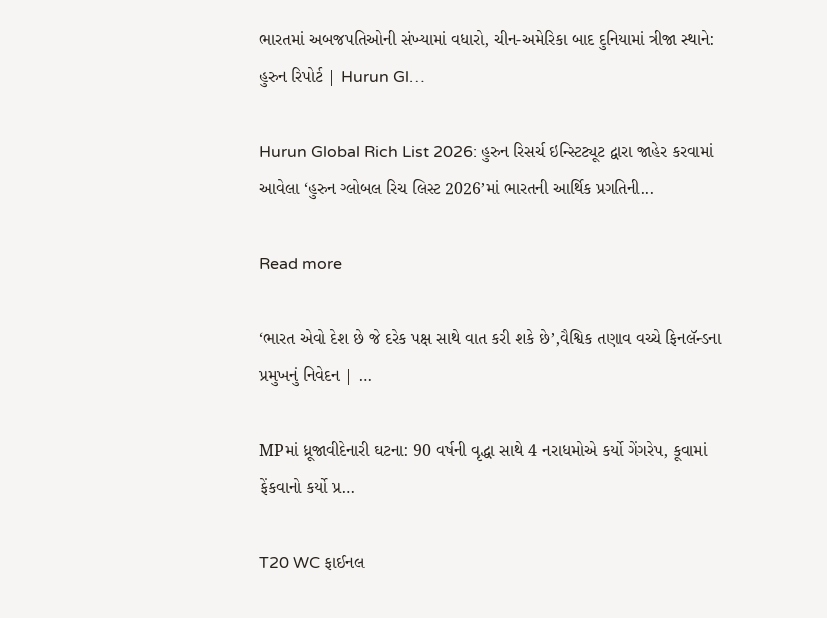ભારતમાં અબજપતિઓની સંખ્યામાં વધારો, ચીન-અમેરિકા બાદ દુનિયામાં ત્રીજા સ્થાને: હુરુન રિપોર્ટ | Hurun Gl…

Hurun Global Rich List 2026: હુરુન રિસર્ચ ઇન્સ્ટિટ્યૂટ દ્વારા જાહેર કરવામાં આવેલા ‘હુરુન ગ્લોબલ રિચ લિસ્ટ 2026’માં ભારતની આર્થિક પ્રગતિની...

Read more

‘ભારત એવો દેશ છે જે દરેક પક્ષ સાથે વાત કરી શકે છે’,વૈશ્વિક તણાવ વચ્ચે ફિનલૅન્ડના પ્રમુખનું નિવેદન | …

MPમાં ધ્રૂજાવીદેનારી ઘટના: 90 વર્ષની વૃદ્ધા સાથે 4 નરાધમોએ કર્યો ગેંગરેપ, કૂવામાં ફેંકવાનો કર્યો પ્ર…

T20 WC ફાઈનલ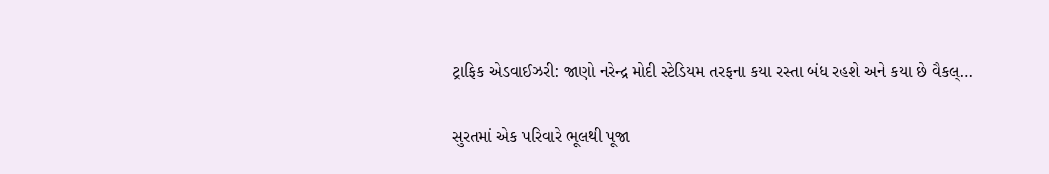ટ્રાફિક એડવાઈઝરી: જાણો નરેન્દ્ર મોદી સ્ટેડિયમ તરફના કયા રસ્તા બંધ રહશે અને કયા છે વૈકલ્…

સુરતમાં એક પરિવારે ભૂલથી પૂજા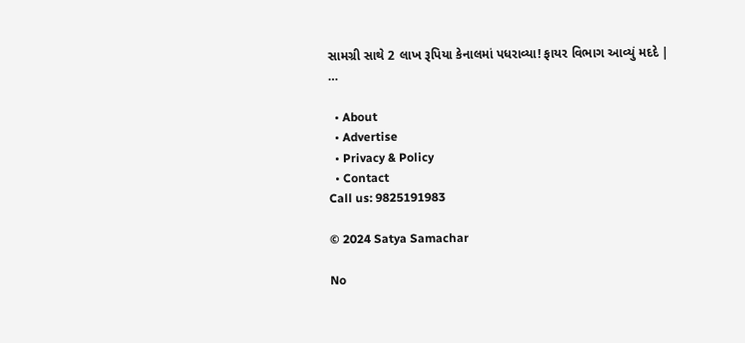સામગ્રી સાથે 2 લાખ રૂપિયા કેનાલમાં પધરાવ્યા! ફાયર વિભાગ આવ્યું મદદે | …

  • About
  • Advertise
  • Privacy & Policy
  • Contact
Call us: 9825191983

© 2024 Satya Samachar

No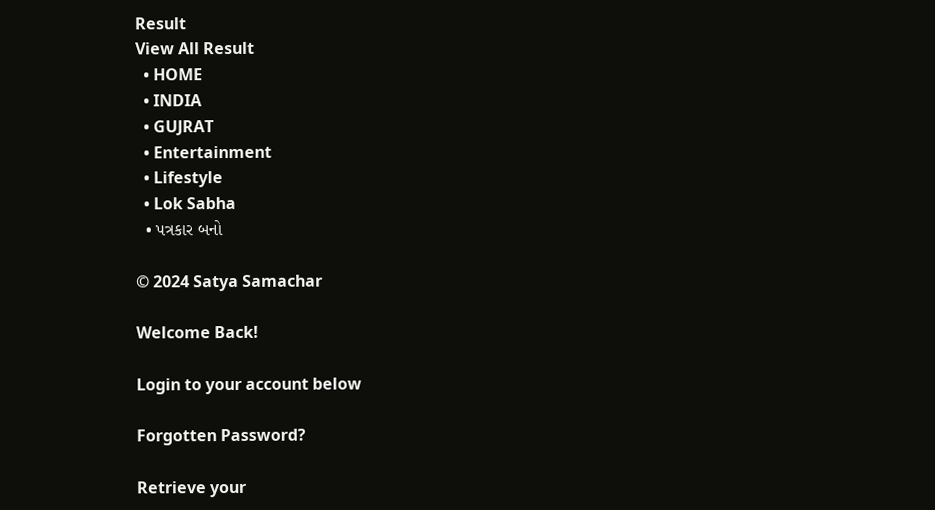Result
View All Result
  • HOME
  • INDIA
  • GUJRAT
  • Entertainment
  • Lifestyle
  • Lok Sabha
  • પત્રકાર બનો

© 2024 Satya Samachar

Welcome Back!

Login to your account below

Forgotten Password?

Retrieve your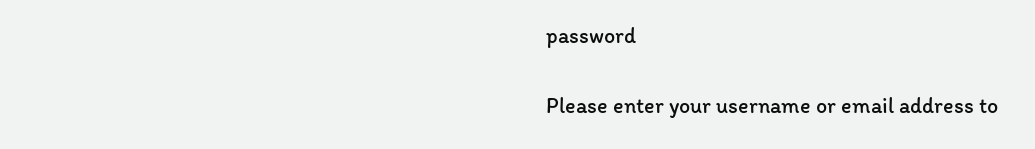password

Please enter your username or email address to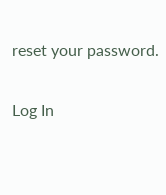reset your password.

Log In